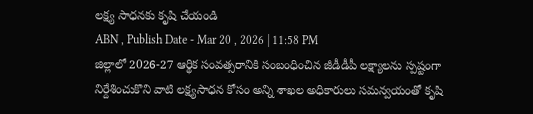లక్ష్య సాధనకు కృషి చేయండి
ABN , Publish Date - Mar 20 , 2026 | 11:58 PM
జిల్లాలో 2026-27 ఆర్థిక సంవత్సరానికి సంబంధించిన జీడీడీపీ లక్ష్యాలను స్పష్టంగా నిర్దేశించుకొని వాటి లక్ష్యసాధన కోసం అన్ని శాఖల అధికారులు సమన్వయంతో కృషి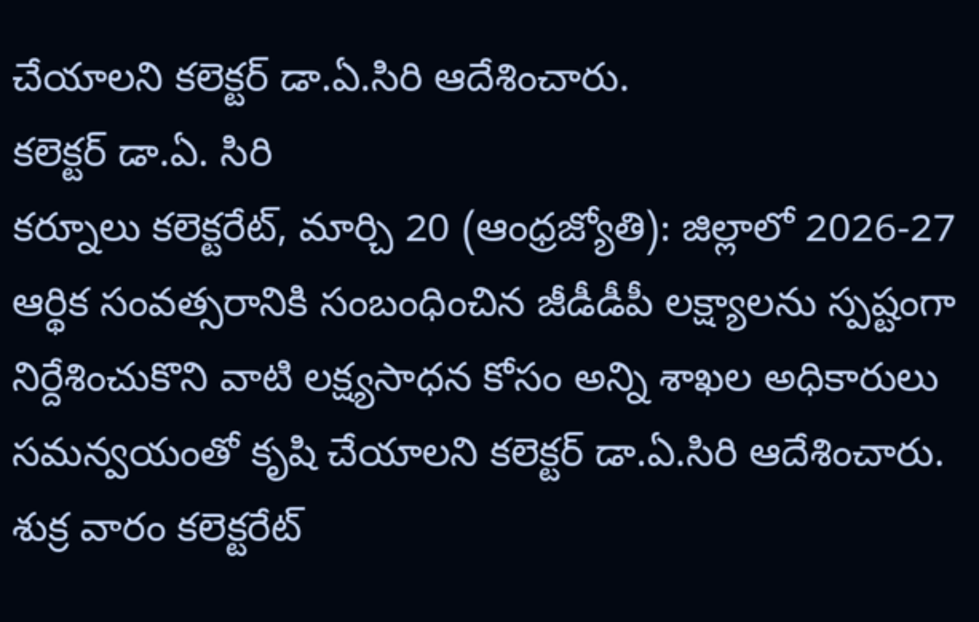చేయాలని కలెక్టర్ డా.ఏ.సిరి ఆదేశించారు.
కలెక్టర్ డా.ఏ. సిరి
కర్నూలు కలెక్టరేట్, మార్చి 20 (ఆంధ్రజ్యోతి): జిల్లాలో 2026-27 ఆర్థిక సంవత్సరానికి సంబంధించిన జీడీడీపీ లక్ష్యాలను స్పష్టంగా నిర్దేశించుకొని వాటి లక్ష్యసాధన కోసం అన్ని శాఖల అధికారులు సమన్వయంతో కృషి చేయాలని కలెక్టర్ డా.ఏ.సిరి ఆదేశించారు. శుక్ర వారం కలెక్టరేట్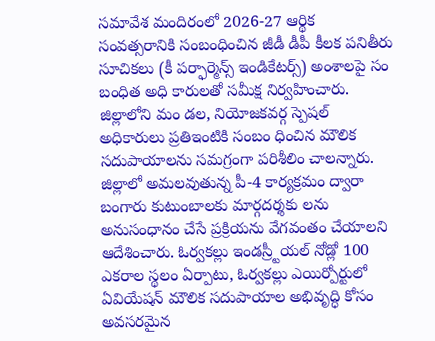సమావేశ మందిరంలో 2026-27 ఆర్థిక సంవత్సరానికి సంబంధించిన జీడీ డీపీ కీలక పనితీరు సూచికలు (కీ పర్ఫార్మెన్స్ ఇండికేటర్స్) అంశాలపై సం బంధిత అధి కారులతో సమీక్ష నిర్వహించారు. జిల్లాలోని మం డల, నియోజకవర్గ స్పెషల్ అధికారులు ప్రతిఇంటికి సంబం ధించిన మౌలిక సదుపాయాలను సమగ్రంగా పరిశీలిం చాలన్నారు. జిల్లాలో అమలవుతున్న పీ-4 కార్యక్రమం ద్వారా బంగారు కుటుంబాలకు మార్గదర్శకు లను అనుసంధానం చేసే ప్రక్రియను వేగవంతం చేయాలని ఆదేశించారు. ఓర్వకల్లు ఇండస్ర్టీయల్ నోడ్లో 100 ఎకరాల స్థలం ఏర్పాటు, ఓర్వకల్లు ఎయిర్పోర్టులో ఏవియేషన్ మౌలిక సదుపాయాల అభివృద్ధి కోసం అవసరమైన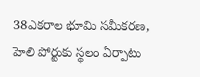38ఎకరాల భూమి సమీకరణ, హెలి పోర్టుకు స్థలం ఏర్పాటు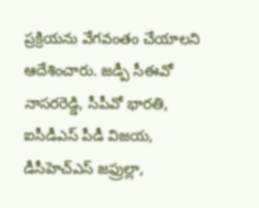ప్రక్రియను వేగవంతం చేయాలని ఆదేశించారు. జడ్పీ సీఈవో నాసరరెడ్డి, సీపీవో భారతి, ఐసీడీఎస్ పీడీ విజయ, డీసీహెచ్ఎస్ జఫ్రుల్లా,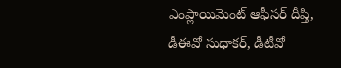ఎంప్లాయిమెంట్ ఆఫీసర్ దీప్తి, డీఈవో సుధాకర్, డీటీవో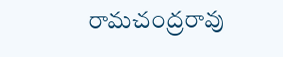రామచంద్రరావు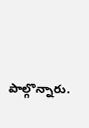పాల్గొన్నారు.